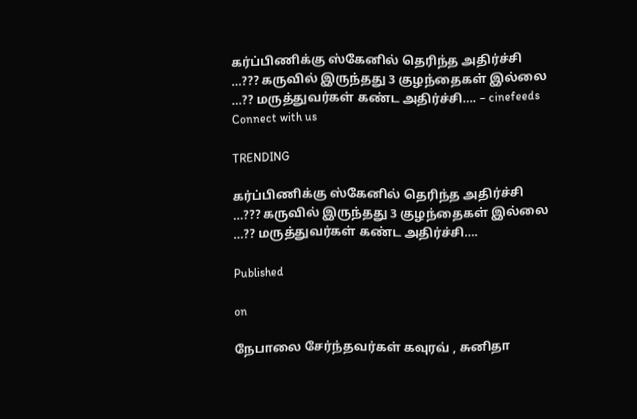கர்ப்பிணிக்கு ஸ்கேனில் தெரிந்த அதிர்ச்சி …??? கருவில் இருந்தது 3 குழந்தைகள் இல்லை …?? மருத்துவர்கள் கண்ட அதிர்ச்சி…. – cinefeeds
Connect with us

TRENDING

கர்ப்பிணிக்கு ஸ்கேனில் தெரிந்த அதிர்ச்சி …??? கருவில் இருந்தது 3 குழந்தைகள் இல்லை …?? மருத்துவர்கள் கண்ட அதிர்ச்சி….

Published

on

நேபாலை சேர்ந்தவர்கள் கவுரவ் , சுனிதா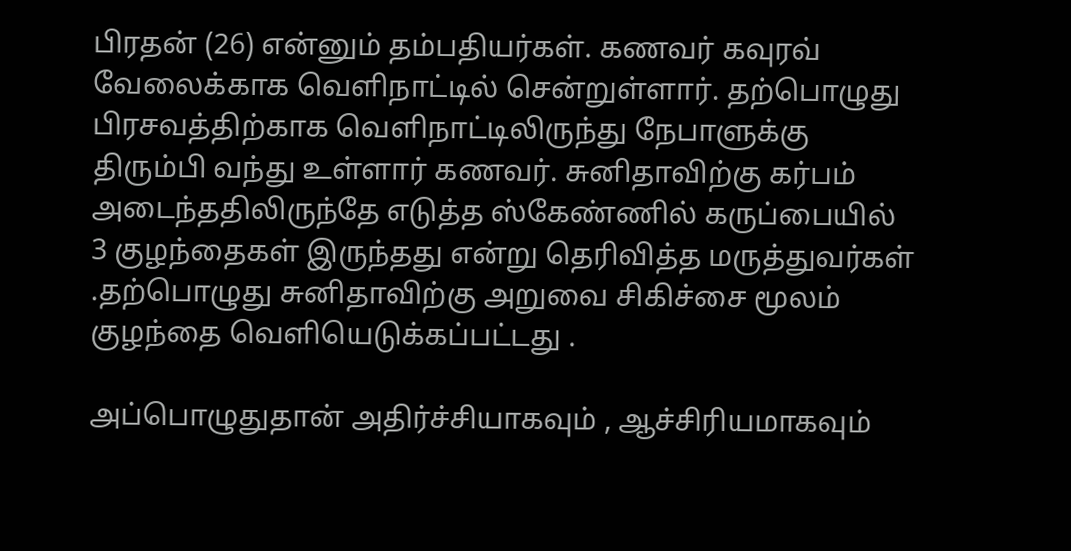பிரதன் (26) என்னும் தம்பதியர்கள். கணவர் கவுரவ் வேலைக்காக வெளிநாட்டில் சென்றுள்ளார். தற்பொழுது பிரசவத்திற்காக வெளிநாட்டிலிருந்து நேபாளுக்கு திரும்பி வந்து உள்ளார் கணவர். சுனிதாவிற்கு கர்பம் அடைந்ததிலிருந்தே எடுத்த ஸ்கேண்ணில் கருப்பையில் 3 குழந்தைகள் இருந்தது என்று தெரிவித்த மருத்துவர்கள் .தற்பொழுது சுனிதாவிற்கு அறுவை சிகிச்சை மூலம் குழந்தை வெளியெடுக்கப்பட்டது .

அப்பொழுதுதான் அதிர்ச்சியாகவும் , ஆச்சிரியமாகவும்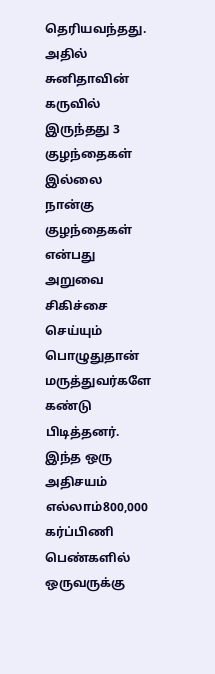தெரியவந்தது. அதில் சுனிதாவின் கருவில் இருந்தது 3 குழந்தைகள் இல்லை நான்கு குழந்தைகள் என்பது அறுவை சிகிச்சை செய்யும் பொழுதுதான் மருத்துவர்களே கண்டு பிடித்தனர். இந்த ஒரு அதிசயம் எல்லாம்800,000 கர்ப்பிணி பெண்களில் ஒருவருக்கு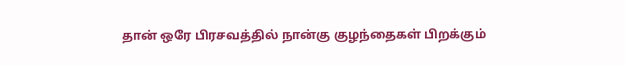தான் ஒரே பிரசவத்தில் நான்கு குழந்தைகள் பிறக்கும்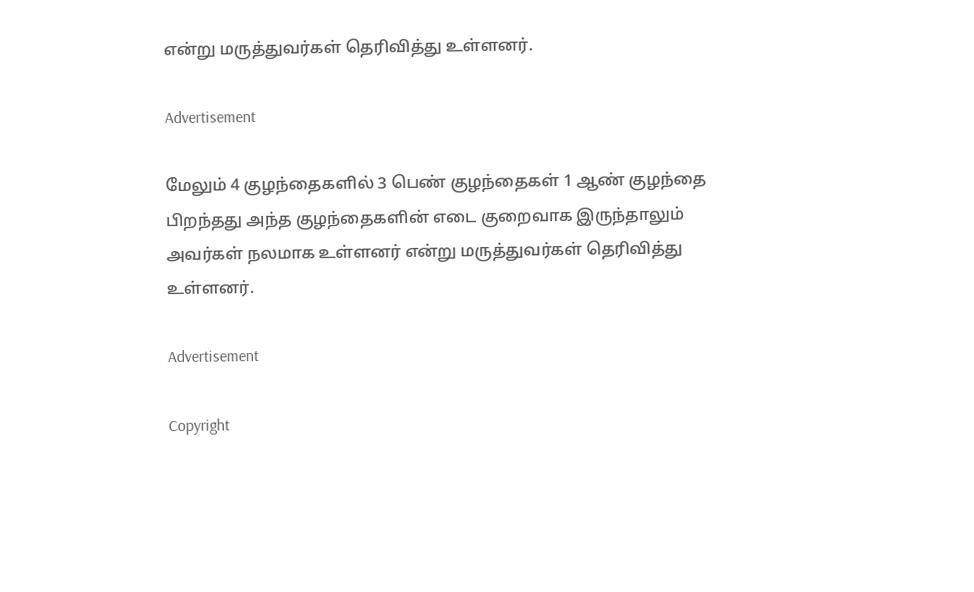என்று மருத்துவர்கள் தெரிவித்து உள்ளனர்.

Advertisement

மேலும் 4 குழந்தைகளில் 3 பெண் குழந்தைகள் 1 ஆண் குழந்தை பிறந்தது அந்த குழந்தைகளின் எடை குறைவாக இருந்தாலும் அவர்கள் நலமாக உள்ளனர் என்று மருத்துவர்கள் தெரிவித்து உள்ளனர்.

Advertisement

Copyright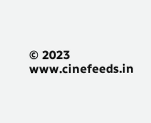© 2023 www.cinefeeds.in